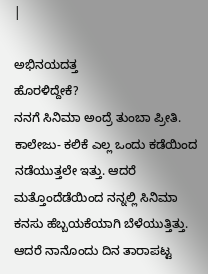|

ಅಭಿನಯದತ್ತ
ಹೊರಳಿದ್ದೇಕೆ?
ನನಗೆ ಸಿನಿಮಾ ಅಂದ್ರೆ ತುಂಬಾ ಪ್ರೀತಿ.
ಕಾಲೇಜು- ಕಲಿಕೆ ಎಲ್ಲ ಒಂದು ಕಡೆಯಿಂದ ನಡೆಯುತ್ತಲೇ ಇತ್ತು. ಆದರೆ
ಮತ್ತೊಂದೆಡೆಯಿಂದ ನನ್ನಲ್ಲಿ ಸಿನಿಮಾ ಕನಸು ಹೆಬ್ಬಯಕೆಯಾಗಿ ಬೆಳೆಯುತ್ತಿತ್ತು.
ಆದರೆ ನಾನೊಂದು ದಿನ ತಾರಾಪಟ್ಟ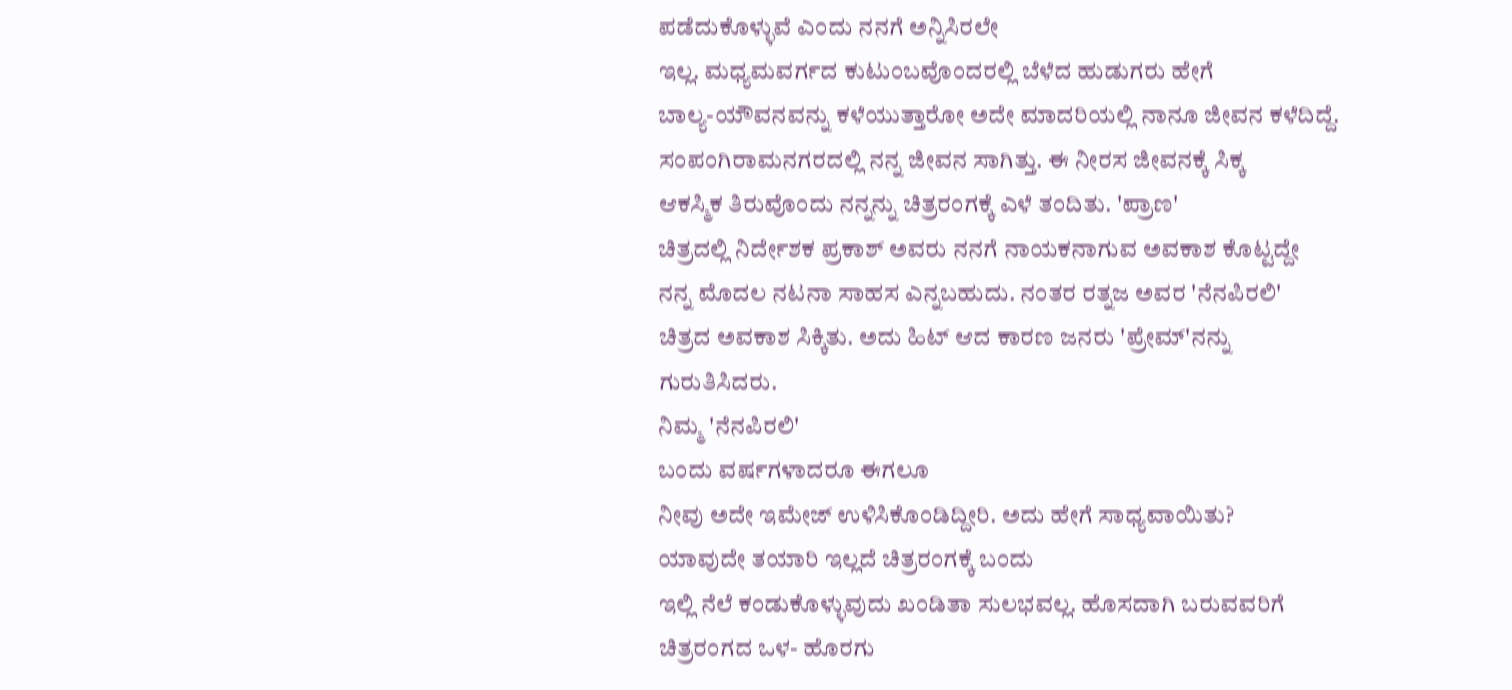ಪಡೆದುಕೊಳ್ಳುವೆ ಎಂದು ನನಗೆ ಅನ್ನಿಸಿರಲೇ
ಇಲ್ಲ. ಮಧ್ಯಮವರ್ಗದ ಕುಟುಂಬವೊಂದರಲ್ಲಿ ಬೆಳೆದ ಹುಡುಗರು ಹೇಗೆ
ಬಾಲ್ಯ-ಯೌವನವನ್ನು ಕಳೆಯುತ್ತಾರೋ ಅದೇ ಮಾದರಿಯಲ್ಲಿ ನಾನೂ ಜೀವನ ಕಳೆದಿದ್ದೆ.
ಸಂಪಂಗಿರಾಮನಗರದಲ್ಲಿ ನನ್ನ ಜೀವನ ಸಾಗಿತ್ತು. ಈ ನೀರಸ ಜೀವನಕ್ಕೆ ಸಿಕ್ಕ
ಆಕಸ್ಮಿಕ ತಿರುವೊಂದು ನನ್ನನ್ನು ಚಿತ್ರರಂಗಕ್ಕೆ ಎಳೆ ತಂದಿತು. 'ಪ್ರಾಣ'
ಚಿತ್ರದಲ್ಲಿ ನಿರ್ದೇಶಕ ಪ್ರಕಾಶ್ ಅವರು ನನಗೆ ನಾಯಕನಾಗುವ ಅವಕಾಶ ಕೊಟ್ಟದ್ದೇ
ನನ್ನ ಮೊದಲ ನಟನಾ ಸಾಹಸ ಎನ್ನಬಹುದು. ನಂತರ ರತ್ನಜ ಅವರ 'ನೆನಪಿರಲಿ'
ಚಿತ್ರದ ಅವಕಾಶ ಸಿಕ್ಕಿತು. ಅದು ಹಿಟ್ ಆದ ಕಾರಣ ಜನರು 'ಪ್ರೇಮ್'ನನ್ನು
ಗುರುತಿಸಿದರು.
ನಿಮ್ಮ 'ನೆನಪಿರಲಿ'
ಬಂದು ವರ್ಷಗಳಾದರೂ ಈಗಲೂ
ನೀವು ಅದೇ ಇಮೇಜ್ ಉಳಿಸಿಕೊಂಡಿದ್ದೀರಿ. ಅದು ಹೇಗೆ ಸಾಧ್ಯವಾಯಿತು?
ಯಾವುದೇ ತಯಾರಿ ಇಲ್ಲದೆ ಚಿತ್ರರಂಗಕ್ಕೆ ಬಂದು
ಇಲ್ಲಿ ನೆಲೆ ಕಂಡುಕೊಳ್ಳುವುದು ಖಂಡಿತಾ ಸುಲಭವಲ್ಲ. ಹೊಸದಾಗಿ ಬರುವವರಿಗೆ
ಚಿತ್ರರಂಗದ ಒಳ- ಹೊರಗು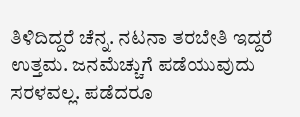ತಿಳಿದಿದ್ದರೆ ಚೆನ್ನ. ನಟನಾ ತರಬೇತಿ ಇದ್ದರೆ
ಉತ್ತಮ. ಜನಮೆಚ್ಚುಗೆ ಪಡೆಯುವುದು ಸರಳವಲ್ಲ. ಪಡೆದರೂ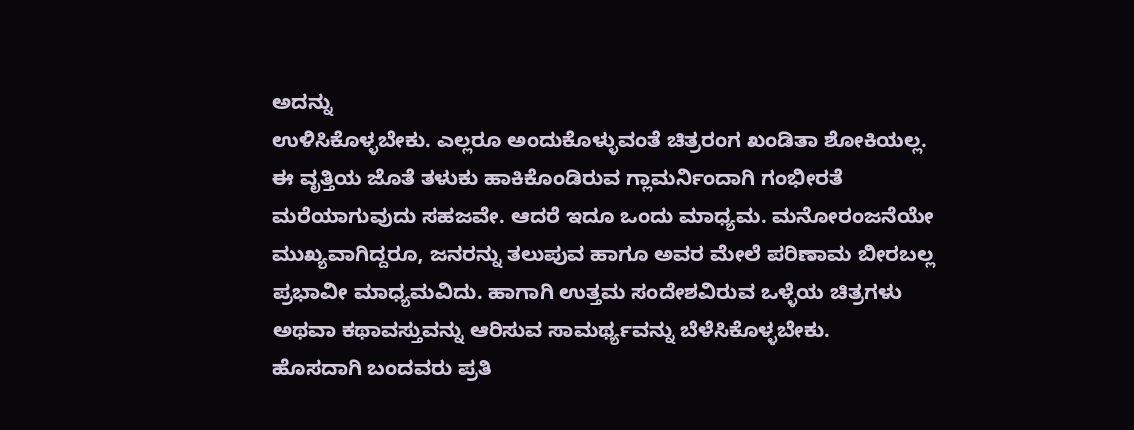ಅದನ್ನು
ಉಳಿಸಿಕೊಳ್ಳಬೇಕು. ಎಲ್ಲರೂ ಅಂದುಕೊಳ್ಳುವಂತೆ ಚಿತ್ರರಂಗ ಖಂಡಿತಾ ಶೋಕಿಯಲ್ಲ.
ಈ ವೃತ್ತಿಯ ಜೊತೆ ತಳುಕು ಹಾಕಿಕೊಂಡಿರುವ ಗ್ಲಾಮರ್ನಿಂದಾಗಿ ಗಂಭೀರತೆ
ಮರೆಯಾಗುವುದು ಸಹಜವೇ. ಆದರೆ ಇದೂ ಒಂದು ಮಾಧ್ಯಮ. ಮನೋರಂಜನೆಯೇ
ಮುಖ್ಯವಾಗಿದ್ದರೂ, ಜನರನ್ನು ತಲುಪುವ ಹಾಗೂ ಅವರ ಮೇಲೆ ಪರಿಣಾಮ ಬೀರಬಲ್ಲ
ಪ್ರಭಾವೀ ಮಾಧ್ಯಮವಿದು. ಹಾಗಾಗಿ ಉತ್ತಮ ಸಂದೇಶವಿರುವ ಒಳ್ಳೆಯ ಚಿತ್ರಗಳು
ಅಥವಾ ಕಥಾವಸ್ತುವನ್ನು ಆರಿಸುವ ಸಾಮರ್ಥ್ಯವನ್ನು ಬೆಳೆಸಿಕೊಳ್ಳಬೇಕು.
ಹೊಸದಾಗಿ ಬಂದವರು ಪ್ರತಿ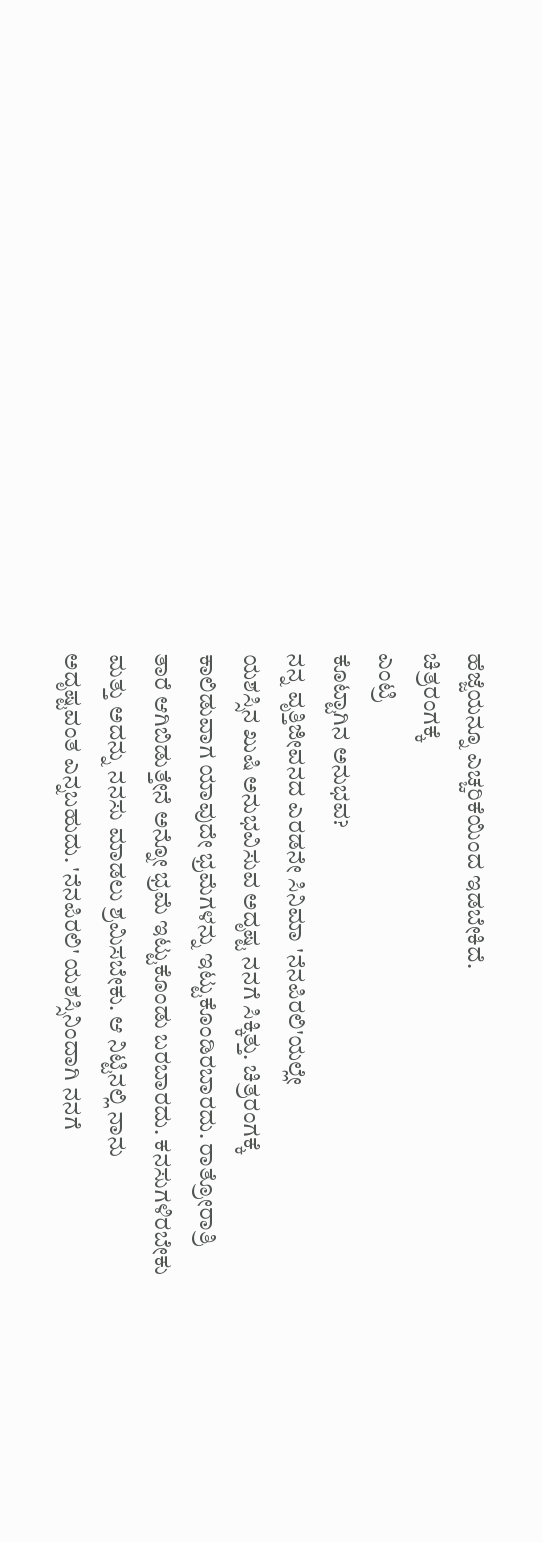ಹೆಜ್ಜೆಯನ್ನೂ ಎಚ್ಚರಿಕೆಯಿಂದ ಇಡಬೇಕಿದೆ.
ಚಿತ್ರರಂಗಕ್ಕೆ
ಎಂಟ್ರಿ
ಕೊಟ್ಟಾಗಿನ ಅನುಭವ?
ನನ್ನ ವೃತ್ತಿಜೀವನದ ಎರಡನೇ ಸಿನಿಮಾ 'ನೆನಪಿರಲಿ'ಯಲ್ಲೇ
ಯಶಸ್ಸಿನ ಖುಷಿ ಅನುಭವಿಸುವ ಅದೃಷ್ಟ ನನಗೆ ಸಿಕ್ಕಿತ್ತು. ಚಿತ್ರರಂಗಕ್ಕೆ
ಕಾಲಿಡುವಾಗ ಯಾವುದೇ ಭ್ರಮೆಗಳನ್ನು ಇಟ್ಟುಕೊಂಡಿರಬಾರದು. ರಾತ್ರೋರಾತ್ರಿ
ತಾರೆ ಆಗಿಬಿಡುತ್ತೇನೆ ಅನ್ನೋ ಭ್ರಮೆ ಇಟ್ಟುಕೊಂಡು ಬರಬಾರದು. ಕನಸುಗಳಿರಬೇಕು
ಮತ್ತು ಅದನ್ನು ನನಸು ಮಾಡಲು ಶ್ರಮಿಸಬೇಕು. ಆ ನಿಟ್ಟಿನಲ್ಲಿ ನಾನು
ಅದೃಷ್ಟವಂತ ಎನ್ನಬಹುದು. 'ನೆನಪಿರಲಿ' ಯಶಸ್ಸಿನಿಂದಾಗಿ ನನಗೆ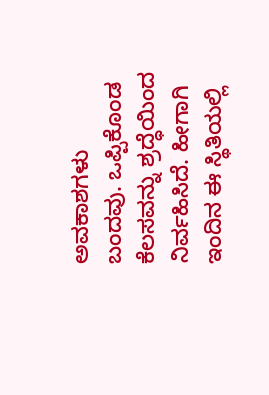ಅವಕಾಶಗಳು
ಬಂದವು. ಒಪ್ಪಿಕೊಂಡ ಕೆಲಸವನ್ನು ಶ್ರದ್ಧೆಯಿಂದ ನಿರ್ವಹಿಸಿದೆ. ಹೀಗಾಗಿ
ಇಂದಿನ ಈ ಸ್ಥಿತಿಯಲ್ಲಿ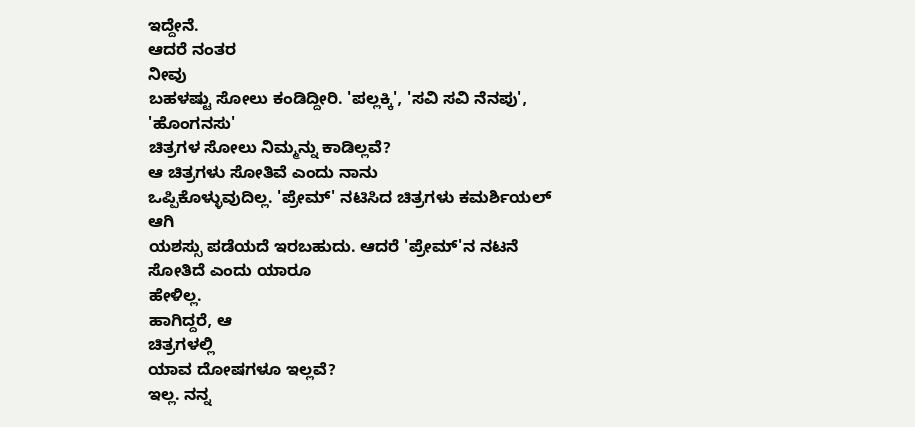ಇದ್ದೇನೆ.
ಆದರೆ ನಂತರ
ನೀವು
ಬಹಳಷ್ಟು ಸೋಲು ಕಂಡಿದ್ದೀರಿ. 'ಪಲ್ಲಕ್ಕಿ', 'ಸವಿ ಸವಿ ನೆನಪು', 'ಹೊಂಗನಸು'
ಚಿತ್ರಗಳ ಸೋಲು ನಿಮ್ಮನ್ನು ಕಾಡಿಲ್ಲವೆ?
ಆ ಚಿತ್ರಗಳು ಸೋತಿವೆ ಎಂದು ನಾನು
ಒಪ್ಪಿಕೊಳ್ಳುವುದಿಲ್ಲ. 'ಪ್ರೇಮ್' ನಟಿಸಿದ ಚಿತ್ರಗಳು ಕಮರ್ಶಿಯಲ್ ಆಗಿ
ಯಶಸ್ಸು ಪಡೆಯದೆ ಇರಬಹುದು. ಆದರೆ 'ಪ್ರೇಮ್'ನ ನಟನೆ ಸೋತಿದೆ ಎಂದು ಯಾರೂ
ಹೇಳಿಲ್ಲ.
ಹಾಗಿದ್ದರೆ, ಆ
ಚಿತ್ರಗಳಲ್ಲಿ
ಯಾವ ದೋಷಗಳೂ ಇಲ್ಲವೆ?
ಇಲ್ಲ. ನನ್ನ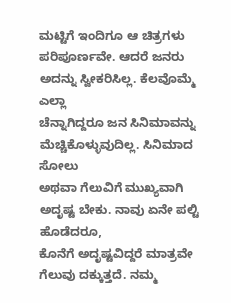ಮಟ್ಟಿಗೆ ಇಂದಿಗೂ ಆ ಚಿತ್ರಗಳು
ಪರಿಪೂರ್ಣವೇ. ಆದರೆ ಜನರು ಅದನ್ನು ಸ್ವೀಕರಿಸಿಲ್ಲ. ಕೆಲವೊಮ್ಮೆ ಎಲ್ಲಾ
ಚೆನ್ನಾಗಿದ್ದರೂ ಜನ ಸಿನಿಮಾವನ್ನು ಮೆಚ್ಚಿಕೊಳ್ಳುವುದಿಲ್ಲ. ಸಿನಿಮಾದ ಸೋಲು
ಅಥವಾ ಗೆಲುವಿಗೆ ಮುಖ್ಯವಾಗಿ ಅದೃಷ್ಟ ಬೇಕು. ನಾವು ಏನೇ ಪಲ್ಟಿ ಹೊಡೆದರೂ,
ಕೊನೆಗೆ ಅದೃಷ್ಟವಿದ್ದರೆ ಮಾತ್ರವೇ ಗೆಲುವು ದಕ್ಕುತ್ತದೆ. ನಮ್ಮ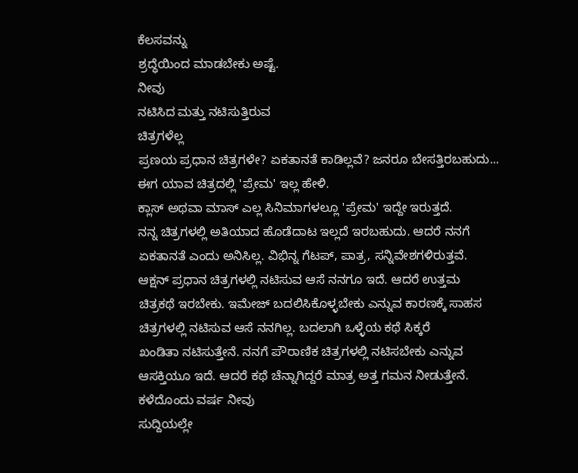ಕೆಲಸವನ್ನು
ಶ್ರದ್ಧೆಯಿಂದ ಮಾಡಬೇಕು ಅಷ್ಟೆ.
ನೀವು
ನಟಿಸಿದ ಮತ್ತು ನಟಿಸುತ್ತಿರುವ
ಚಿತ್ರಗಳೆಲ್ಲ
ಪ್ರಣಯ ಪ್ರಧಾನ ಚಿತ್ರಗಳೇ? ಏಕತಾನತೆ ಕಾಡಿಲ್ಲವೆ? ಜನರೂ ಬೇಸತ್ತಿರಬಹುದು...
ಈಗ ಯಾವ ಚಿತ್ರದಲ್ಲಿ 'ಪ್ರೇಮ' ಇಲ್ಲ ಹೇಳಿ.
ಕ್ಲಾಸ್ ಅಥವಾ ಮಾಸ್ ಎಲ್ಲ ಸಿನಿಮಾಗಳಲ್ಲೂ 'ಪ್ರೇಮ' ಇದ್ದೇ ಇರುತ್ತದೆ.
ನನ್ನ ಚಿತ್ರಗಳಲ್ಲಿ ಅತಿಯಾದ ಹೊಡೆದಾಟ ಇಲ್ಲದೆ ಇರಬಹುದು. ಆದರೆ ನನಗೆ
ಏಕತಾನತೆ ಎಂದು ಅನಿಸಿಲ್ಲ. ವಿಭಿನ್ನ ಗೆಟಪ್, ಪಾತ್ರ, ಸನ್ನಿವೇಶಗಳಿರುತ್ತವೆ.
ಆಕ್ಷನ್ ಪ್ರಧಾನ ಚಿತ್ರಗಳಲ್ಲಿ ನಟಿಸುವ ಆಸೆ ನನಗೂ ಇದೆ. ಆದರೆ ಉತ್ತಮ
ಚಿತ್ರಕಥೆ ಇರಬೇಕು. ಇಮೇಜ್ ಬದಲಿಸಿಕೊಳ್ಳಬೇಕು ಎನ್ನುವ ಕಾರಣಕ್ಕೆ ಸಾಹಸ
ಚಿತ್ರಗಳಲ್ಲಿ ನಟಿಸುವ ಆಸೆ ನನಗಿಲ್ಲ. ಬದಲಾಗಿ ಒಳ್ಳೆಯ ಕಥೆ ಸಿಕ್ಕರೆ
ಖಂಡಿತಾ ನಟಿಸುತ್ತೇನೆ. ನನಗೆ ಪೌರಾಣಿಕ ಚಿತ್ರಗಳಲ್ಲಿ ನಟಿಸಬೇಕು ಎನ್ನುವ
ಆಸಕ್ತಿಯೂ ಇದೆ. ಆದರೆ ಕಥೆ ಚೆನ್ನಾಗಿದ್ದರೆ ಮಾತ್ರ ಅತ್ತ ಗಮನ ನೀಡುತ್ತೇನೆ.
ಕಳೆದೊಂದು ವರ್ಷ ನೀವು
ಸುದ್ದಿಯಲ್ಲೇ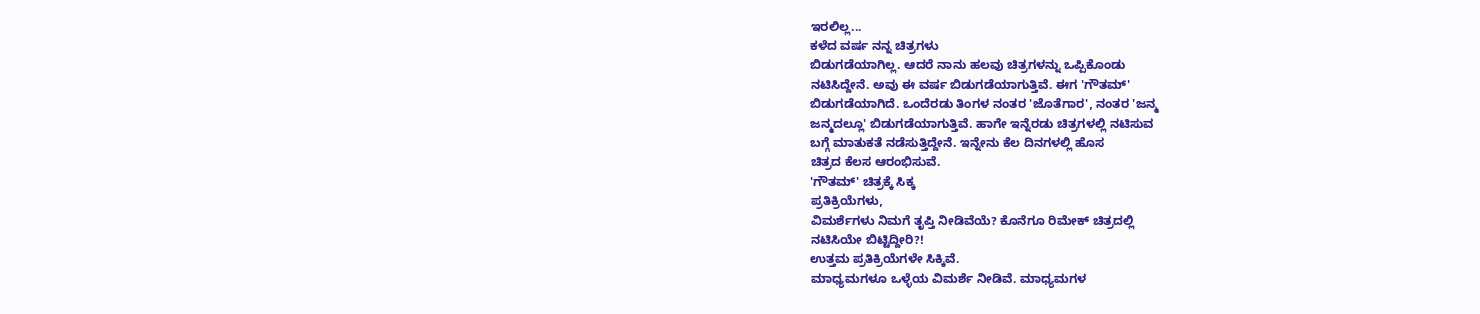ಇರಲಿಲ್ಲ...
ಕಳೆದ ವರ್ಷ ನನ್ನ ಚಿತ್ರಗಳು
ಬಿಡುಗಡೆಯಾಗಿಲ್ಲ. ಆದರೆ ನಾನು ಹಲವು ಚಿತ್ರಗಳನ್ನು ಒಪ್ಪಿಕೊಂಡು
ನಟಿಸಿದ್ದೇನೆ. ಅವು ಈ ವರ್ಷ ಬಿಡುಗಡೆಯಾಗುತ್ತಿವೆ. ಈಗ 'ಗೌತಮ್'
ಬಿಡುಗಡೆಯಾಗಿದೆ. ಒಂದೆರಡು ತಿಂಗಳ ನಂತರ 'ಜೊತೆಗಾರ', ನಂತರ 'ಜನ್ಮ
ಜನ್ಮದಲ್ಲೂ' ಬಿಡುಗಡೆಯಾಗುತ್ತಿವೆ. ಹಾಗೇ ಇನ್ನೆರಡು ಚಿತ್ರಗಳಲ್ಲಿ ನಟಿಸುವ
ಬಗ್ಗೆ ಮಾತುಕತೆ ನಡೆಸುತ್ತಿದ್ದೇನೆ. ಇನ್ನೇನು ಕೆಲ ದಿನಗಳಲ್ಲಿ ಹೊಸ
ಚಿತ್ರದ ಕೆಲಸ ಆರಂಭಿಸುವೆ.
'ಗೌತಮ್' ಚಿತ್ರಕ್ಕೆ ಸಿಕ್ಕ
ಪ್ರತಿಕ್ರಿಯೆಗಳು,
ವಿಮರ್ಶೆಗಳು ನಿಮಗೆ ತೃಪ್ತಿ ನೀಡಿವೆಯೆ? ಕೊನೆಗೂ ರಿಮೇಕ್ ಚಿತ್ರದಲ್ಲಿ
ನಟಿಸಿಯೇ ಬಿಟ್ಟಿದ್ದೀರಿ?!
ಉತ್ತಮ ಪ್ರತಿಕ್ರಿಯೆಗಳೇ ಸಿಕ್ಕಿವೆ.
ಮಾಧ್ಯಮಗಳೂ ಒಳ್ಳೆಯ ವಿಮರ್ಶೆ ನೀಡಿವೆ. ಮಾಧ್ಯಮಗಳ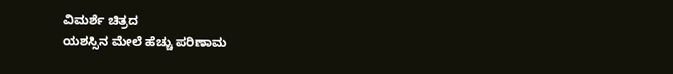ವಿಮರ್ಶೆ ಚಿತ್ರದ
ಯಶಸ್ಸಿನ ಮೇಲೆ ಹೆಚ್ಚು ಪರಿಣಾಮ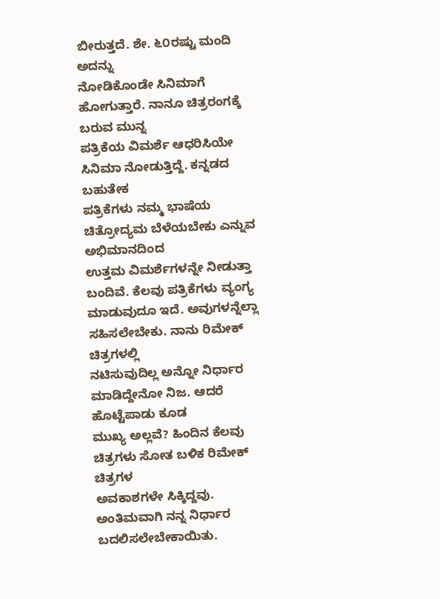ಬೀರುತ್ತದೆ. ಶೇ. ೬೦ರಷ್ಟು ಮಂದಿ ಅದನ್ನು
ನೋಡಿಕೊಂಡೇ ಸಿನಿಮಾಗೆ ಹೋಗುತ್ತಾರೆ. ನಾನೂ ಚಿತ್ರರಂಗಕ್ಕೆ ಬರುವ ಮುನ್ನ
ಪತ್ರಿಕೆಯ ವಿಮರ್ಶೆ ಆಧರಿಸಿಯೇ ಸಿನಿಮಾ ನೋಡುತ್ತಿದ್ದೆ. ಕನ್ನಡದ ಬಹುತೇಕ
ಪತ್ರಿಕೆಗಳು ನಮ್ಮ ಭಾಷೆಯ ಚಿತ್ರೋದ್ಯಮ ಬೆಳೆಯಬೇಕು ಎನ್ನುವ ಅಭಿಮಾನದಿಂದ
ಉತ್ತಮ ವಿಮರ್ಶೆಗಳನ್ನೇ ನೀಡುತ್ತಾ ಬಂದಿವೆ. ಕೆಲವು ಪತ್ರಿಕೆಗಳು ವ್ಯಂಗ್ಯ
ಮಾಡುವುದೂ ಇದೆ. ಅವುಗಳನ್ನೆಲ್ಲಾ ಸಹಿಸಲೇಬೇಕು. ನಾನು ರಿಮೇಕ್ ಚಿತ್ರಗಳಲ್ಲಿ
ನಟಿಸುವುದಿಲ್ಲ ಅನ್ನೋ ನಿರ್ಧಾರ ಮಾಡಿದ್ದೇನೋ ನಿಜ. ಆದರೆ ಹೊಟ್ಟೆಪಾಡು ಕೂಡ
ಮುಖ್ಯ ಅಲ್ಲವೆ? ಹಿಂದಿನ ಕೆಲವು ಚಿತ್ರಗಳು ಸೋತ ಬಳಿಕ ರಿಮೇಕ್ ಚಿತ್ರಗಳ
ಅವಕಾಶಗಳೇ ಸಿಕ್ಕಿದ್ದವು. ಅಂತಿಮವಾಗಿ ನನ್ನ ನಿರ್ಧಾರ ಬದಲಿಸಲೇಬೇಕಾಯಿತು.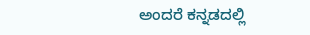ಅಂದರೆ ಕನ್ನಡದಲ್ಲಿ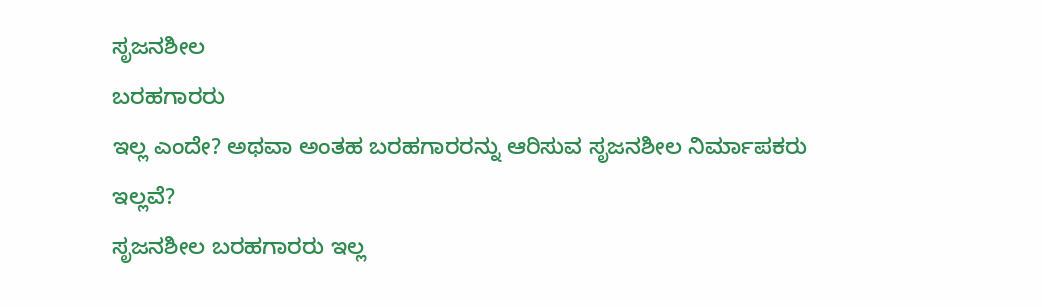ಸೃಜನಶೀಲ
ಬರಹಗಾರರು
ಇಲ್ಲ ಎಂದೇ? ಅಥವಾ ಅಂತಹ ಬರಹಗಾರರನ್ನು ಆರಿಸುವ ಸೃಜನಶೀಲ ನಿರ್ಮಾಪಕರು
ಇಲ್ಲವೆ?
ಸೃಜನಶೀಲ ಬರಹಗಾರರು ಇಲ್ಲ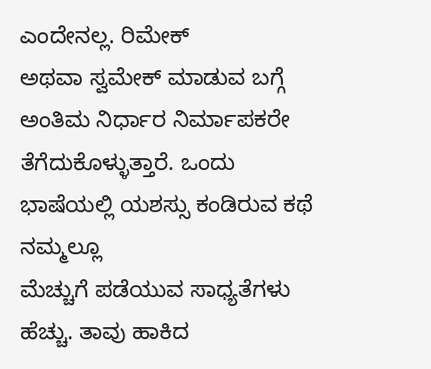ಎಂದೇನಲ್ಲ. ರಿಮೇಕ್
ಅಥವಾ ಸ್ವಮೇಕ್ ಮಾಡುವ ಬಗ್ಗೆ ಅಂತಿಮ ನಿರ್ಧಾರ ನಿರ್ಮಾಪಕರೇ
ತೆಗೆದುಕೊಳ್ಳುತ್ತಾರೆ. ಒಂದು ಭಾಷೆಯಲ್ಲಿ ಯಶಸ್ಸು ಕಂಡಿರುವ ಕಥೆ ನಮ್ಮಲ್ಲೂ
ಮೆಚ್ಚುಗೆ ಪಡೆಯುವ ಸಾಧ್ಯತೆಗಳು ಹೆಚ್ಚು. ತಾವು ಹಾಕಿದ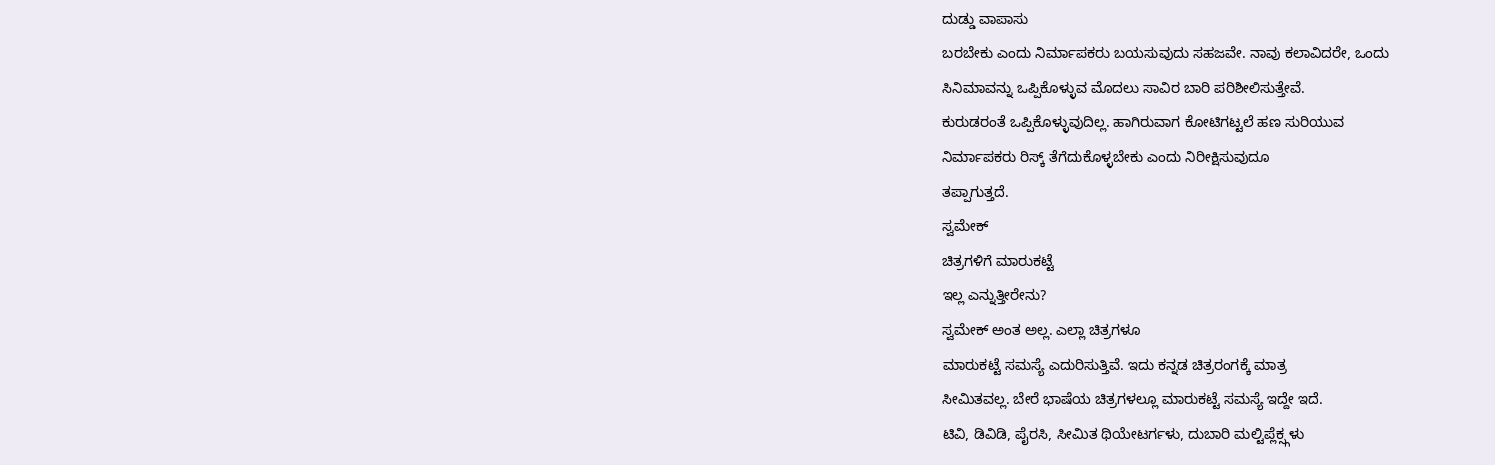ದುಡ್ಡು ವಾಪಾಸು
ಬರಬೇಕು ಎಂದು ನಿರ್ಮಾಪಕರು ಬಯಸುವುದು ಸಹಜವೇ. ನಾವು ಕಲಾವಿದರೇ, ಒಂದು
ಸಿನಿಮಾವನ್ನು ಒಪ್ಪಿಕೊಳ್ಳುವ ಮೊದಲು ಸಾವಿರ ಬಾರಿ ಪರಿಶೀಲಿಸುತ್ತೇವೆ.
ಕುರುಡರಂತೆ ಒಪ್ಪಿಕೊಳ್ಳುವುದಿಲ್ಲ. ಹಾಗಿರುವಾಗ ಕೋಟಿಗಟ್ಟಲೆ ಹಣ ಸುರಿಯುವ
ನಿರ್ಮಾಪಕರು ರಿಸ್ಕ್ ತೆಗೆದುಕೊಳ್ಳಬೇಕು ಎಂದು ನಿರೀಕ್ಷಿಸುವುದೂ
ತಪ್ಪಾಗುತ್ತದೆ.
ಸ್ವಮೇಕ್
ಚಿತ್ರಗಳಿಗೆ ಮಾರುಕಟ್ಟೆ
ಇಲ್ಲ ಎನ್ನುತ್ತೀರೇನು?
ಸ್ವಮೇಕ್ ಅಂತ ಅಲ್ಲ. ಎಲ್ಲಾ ಚಿತ್ರಗಳೂ
ಮಾರುಕಟ್ಟೆ ಸಮಸ್ಯೆ ಎದುರಿಸುತ್ತಿವೆ. ಇದು ಕನ್ನಡ ಚಿತ್ರರಂಗಕ್ಕೆ ಮಾತ್ರ
ಸೀಮಿತವಲ್ಲ. ಬೇರೆ ಭಾಷೆಯ ಚಿತ್ರಗಳಲ್ಲೂ ಮಾರುಕಟ್ಟೆ ಸಮಸ್ಯೆ ಇದ್ದೇ ಇದೆ.
ಟಿವಿ, ಡಿವಿಡಿ, ಪೈರಸಿ, ಸೀಮಿತ ಥಿಯೇಟರ್ಗಳು, ದುಬಾರಿ ಮಲ್ಟಿಪ್ಲೆಕ್ಸ್ಗಳು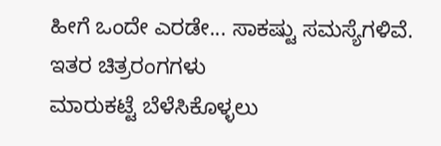ಹೀಗೆ ಒಂದೇ ಎರಡೇ... ಸಾಕಷ್ಟು ಸಮಸ್ಯೆಗಳಿವೆ. ಇತರ ಚಿತ್ರರಂಗಗಳು
ಮಾರುಕಟ್ಟೆ ಬೆಳೆಸಿಕೊಳ್ಳಲು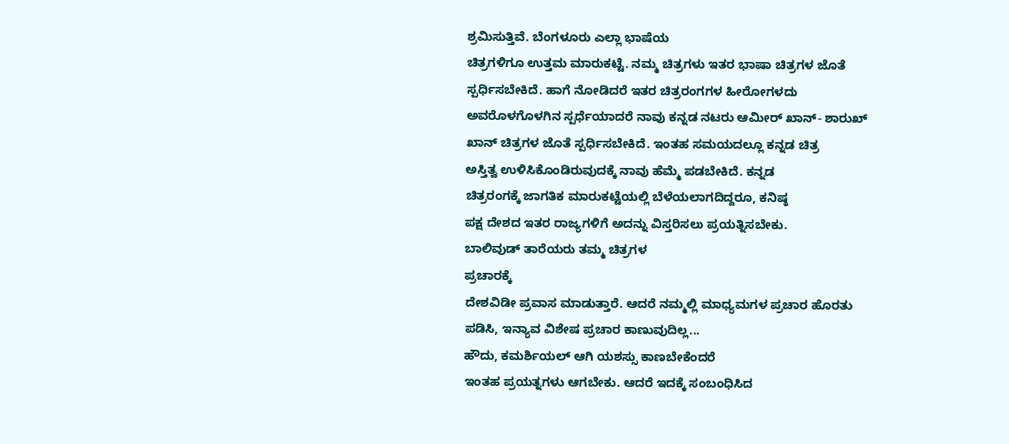ಶ್ರಮಿಸುತ್ತಿವೆ. ಬೆಂಗಳೂರು ಎಲ್ಲಾ ಭಾಷೆಯ
ಚಿತ್ರಗಳಿಗೂ ಉತ್ತಮ ಮಾರುಕಟ್ಟೆ. ನಮ್ಮ ಚಿತ್ರಗಳು ಇತರ ಭಾಷಾ ಚಿತ್ರಗಳ ಜೊತೆ
ಸ್ಪರ್ಧಿಸಬೇಕಿದೆ. ಹಾಗೆ ನೋಡಿದರೆ ಇತರ ಚಿತ್ರರಂಗಗಳ ಹೀರೋಗಳದು
ಅವರೊಳಗೊಳಗಿನ ಸ್ಪರ್ಧೆಯಾದರೆ ನಾವು ಕನ್ನಡ ನಟರು ಆಮೀರ್ ಖಾನ್- ಶಾರುಖ್
ಖಾನ್ ಚಿತ್ರಗಳ ಜೊತೆ ಸ್ಪರ್ಧಿಸಬೇಕಿದೆ. ಇಂತಹ ಸಮಯದಲ್ಲೂ ಕನ್ನಡ ಚಿತ್ರ
ಅಸ್ತಿತ್ವ ಉಳಿಸಿಕೊಂಡಿರುವುದಕ್ಕೆ ನಾವು ಹೆಮ್ಮೆ ಪಡಬೇಕಿದೆ. ಕನ್ನಡ
ಚಿತ್ರರಂಗಕ್ಕೆ ಜಾಗತಿಕ ಮಾರುಕಟ್ಟೆಯಲ್ಲಿ ಬೆಳೆಯಲಾಗದಿದ್ದರೂ, ಕನಿಷ್ಠ
ಪಕ್ಷ ದೇಶದ ಇತರ ರಾಜ್ಯಗಳಿಗೆ ಅದನ್ನು ವಿಸ್ತರಿಸಲು ಪ್ರಯತ್ನಿಸಬೇಕು.
ಬಾಲಿವುಡ್ ತಾರೆಯರು ತಮ್ಮ ಚಿತ್ರಗಳ
ಪ್ರಚಾರಕ್ಕೆ
ದೇಶವಿಡೀ ಪ್ರವಾಸ ಮಾಡುತ್ತಾರೆ. ಆದರೆ ನಮ್ಮಲ್ಲಿ ಮಾಧ್ಯಮಗಳ ಪ್ರಚಾರ ಹೊರತು
ಪಡಿಸಿ, ಇನ್ಯಾವ ವಿಶೇಷ ಪ್ರಚಾರ ಕಾಣುವುದಿಲ್ಲ...
ಹೌದು, ಕಮರ್ಶಿಯಲ್ ಆಗಿ ಯಶಸ್ಸು ಕಾಣಬೇಕೆಂದರೆ
ಇಂತಹ ಪ್ರಯತ್ನಗಳು ಆಗಬೇಕು. ಆದರೆ ಇದಕ್ಕೆ ಸಂಬಂಧಿಸಿದ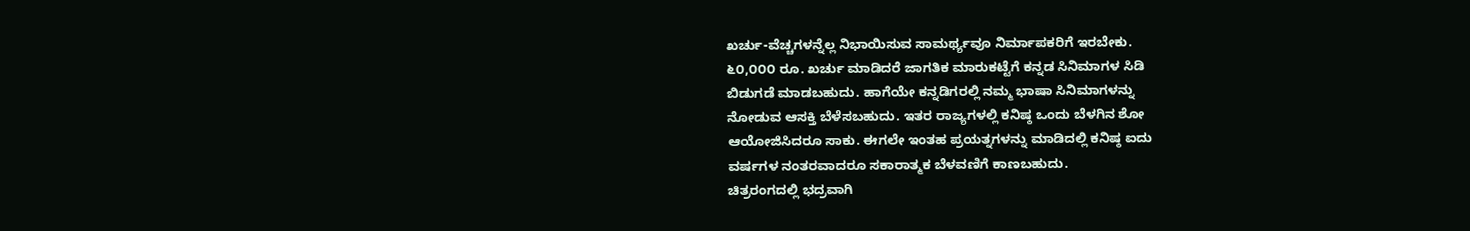ಖರ್ಚು-ವೆಚ್ಚಗಳನ್ನೆಲ್ಲ ನಿಭಾಯಿಸುವ ಸಾಮರ್ಥ್ಯವೂ ನಿರ್ಮಾಪಕರಿಗೆ ಇರಬೇಕು.
೬೦,೦೦೦ ರೂ. ಖರ್ಚು ಮಾಡಿದರೆ ಜಾಗತಿಕ ಮಾರುಕಟ್ಟೆಗೆ ಕನ್ನಡ ಸಿನಿಮಾಗಳ ಸಿಡಿ
ಬಿಡುಗಡೆ ಮಾಡಬಹುದು. ಹಾಗೆಯೇ ಕನ್ನಡಿಗರಲ್ಲಿ ನಮ್ಮ ಭಾಷಾ ಸಿನಿಮಾಗಳನ್ನು
ನೋಡುವ ಆಸಕ್ತಿ ಬೆಳೆಸಬಹುದು. ಇತರ ರಾಜ್ಯಗಳಲ್ಲಿ ಕನಿಷ್ಠ ಒಂದು ಬೆಳಗಿನ ಶೋ
ಆಯೋಜಿಸಿದರೂ ಸಾಕು. ಈಗಲೇ ಇಂತಹ ಪ್ರಯತ್ನಗಳನ್ನು ಮಾಡಿದಲ್ಲಿ ಕನಿಷ್ಠ ಐದು
ವರ್ಷಗಳ ನಂತರವಾದರೂ ಸಕಾರಾತ್ಮಕ ಬೆಳವಣಿಗೆ ಕಾಣಬಹುದು.
ಚಿತ್ರರಂಗದಲ್ಲಿ ಭದ್ರವಾಗಿ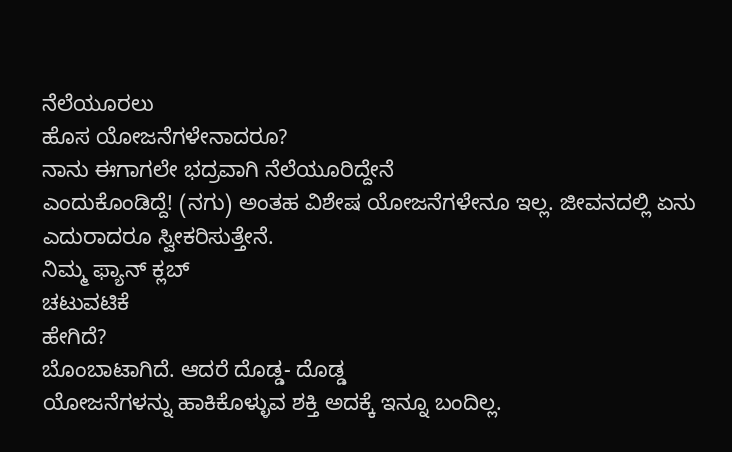ನೆಲೆಯೂರಲು
ಹೊಸ ಯೋಜನೆಗಳೇನಾದರೂ?
ನಾನು ಈಗಾಗಲೇ ಭದ್ರವಾಗಿ ನೆಲೆಯೂರಿದ್ದೇನೆ
ಎಂದುಕೊಂಡಿದ್ದೆ! (ನಗು) ಅಂತಹ ವಿಶೇಷ ಯೋಜನೆಗಳೇನೂ ಇಲ್ಲ. ಜೀವನದಲ್ಲಿ ಏನು
ಎದುರಾದರೂ ಸ್ವೀಕರಿಸುತ್ತೇನೆ.
ನಿಮ್ಮ ಫ್ಯಾನ್ ಕ್ಲಬ್
ಚಟುವಟಿಕೆ
ಹೇಗಿದೆ?
ಬೊಂಬಾಟಾಗಿದೆ. ಆದರೆ ದೊಡ್ಡ- ದೊಡ್ಡ
ಯೋಜನೆಗಳನ್ನು ಹಾಕಿಕೊಳ್ಳುವ ಶಕ್ತಿ ಅದಕ್ಕೆ ಇನ್ನೂ ಬಂದಿಲ್ಲ.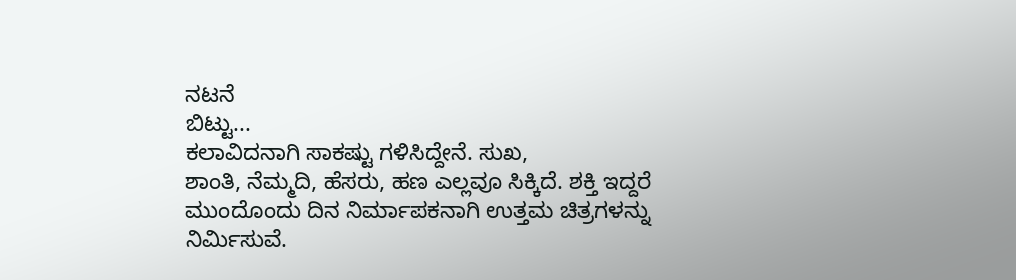ನಟನೆ
ಬಿಟ್ಟು...
ಕಲಾವಿದನಾಗಿ ಸಾಕಷ್ಟು ಗಳಿಸಿದ್ದೇನೆ. ಸುಖ,
ಶಾಂತಿ, ನೆಮ್ಮದಿ, ಹೆಸರು, ಹಣ ಎಲ್ಲವೂ ಸಿಕ್ಕಿದೆ. ಶಕ್ತಿ ಇದ್ದರೆ
ಮುಂದೊಂದು ದಿನ ನಿರ್ಮಾಪಕನಾಗಿ ಉತ್ತಮ ಚಿತ್ರಗಳನ್ನು ನಿರ್ಮಿಸುವೆ.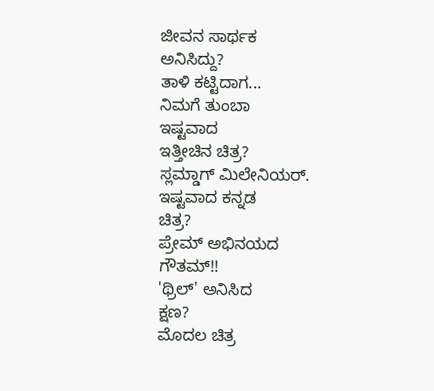ಜೀವನ ಸಾರ್ಥಕ
ಅನಿಸಿದ್ದು?
ತಾಳಿ ಕಟ್ಟಿದಾಗ...
ನಿಮಗೆ ತುಂಬಾ
ಇಷ್ಟವಾದ
ಇತ್ತೀಚಿನ ಚಿತ್ರ?
ಸ್ಲಮ್ಡಾಗ್ ಮಿಲೇನಿಯರ್.
ಇಷ್ಟವಾದ ಕನ್ನಡ
ಚಿತ್ರ?
ಪ್ರೇಮ್ ಅಭಿನಯದ ಗೌತಮ್!!
'ಥ್ರಿಲ್' ಅನಿಸಿದ
ಕ್ಷಣ?
ಮೊದಲ ಚಿತ್ರ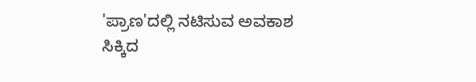'ಪ್ರಾಣ'ದಲ್ಲಿ ನಟಿಸುವ ಅವಕಾಶ
ಸಿಕ್ಕಿದ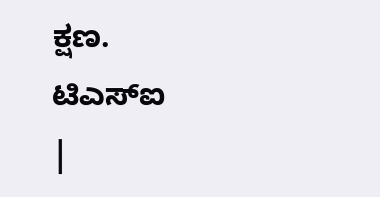ಕ್ಷಣ.
ಟಿಎಸ್ಐ
|